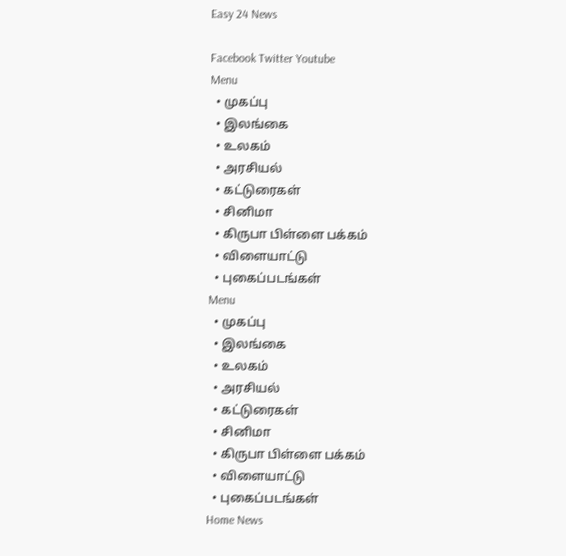Easy 24 News

Facebook Twitter Youtube
Menu
  • முகப்பு
  • இலங்கை
  • உலகம்
  • அரசியல்
  • கட்டுரைகள்
  • சினிமா
  • கிருபா பிள்ளை பக்கம்
  • விளையாட்டு
  • புகைப்படங்கள்
Menu
  • முகப்பு
  • இலங்கை
  • உலகம்
  • அரசியல்
  • கட்டுரைகள்
  • சினிமா
  • கிருபா பிள்ளை பக்கம்
  • விளையாட்டு
  • புகைப்படங்கள்
Home News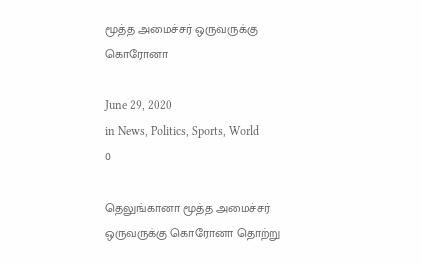மூத்த அமைச்சர் ஒருவருக்கு கொரோனா

June 29, 2020
in News, Politics, Sports, World
0

தெலுங்கானா மூத்த அமைச்சர் ஒருவருக்கு கொரோனா தொற்று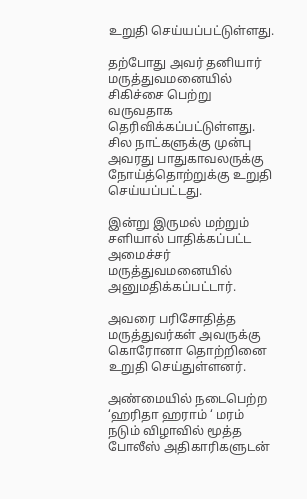உறுதி செய்யப்பட்டுள்ளது.

தற்போது அவர் தனியார் மருத்துவமனையில் சிகிச்சை பெற்று வருவதாக தெரிவிக்கப்பட்டுள்ளது. சில நாட்களுக்கு முன்பு அவரது பாதுகாவலருக்கு நோய்த்தொற்றுக்கு உறுதி செய்யப்பட்டது.

இன்று இருமல் மற்றும் சளியால் பாதிக்கப்பட்ட அமைச்சர் மருத்துவமனையில் அனுமதிக்கப்பட்டார்.

அவரை பரிசோதித்த மருத்துவர்கள் அவருக்கு கொரோனா தொற்றினை உறுதி செய்துள்ளனர்.

அண்மையில் நடைபெற்ற ‘ஹரிதா ஹராம் ‘ மரம் நடும் விழாவில் மூத்த போலீஸ் அதிகாரிகளுடன்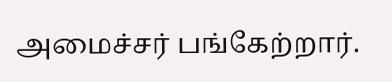அமைச்சர் பங்கேற்றார்.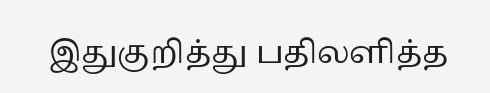இதுகுறித்து பதிலளித்த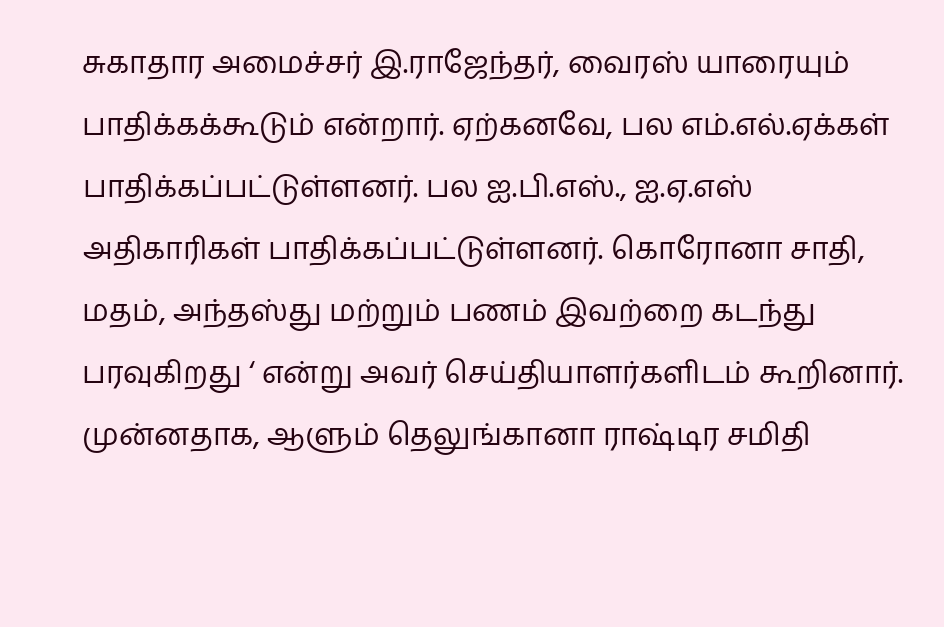சுகாதார அமைச்சர் இ.ராஜேந்தர், வைரஸ் யாரையும் பாதிக்கக்கூடும் என்றார். ஏற்கனவே, பல எம்.எல்.ஏக்கள் பாதிக்கப்பட்டுள்ளனர். பல ஐ.பி.எஸ்., ஐ.ஏ.எஸ் அதிகாரிகள் பாதிக்கப்பட்டுள்ளனர். கொரோனா சாதி, மதம், அந்தஸ்து மற்றும் பணம் இவற்றை கடந்து பரவுகிறது ‘ என்று அவர் செய்தியாளர்களிடம் கூறினார். முன்னதாக, ஆளும் தெலுங்கானா ராஷ்டிர சமிதி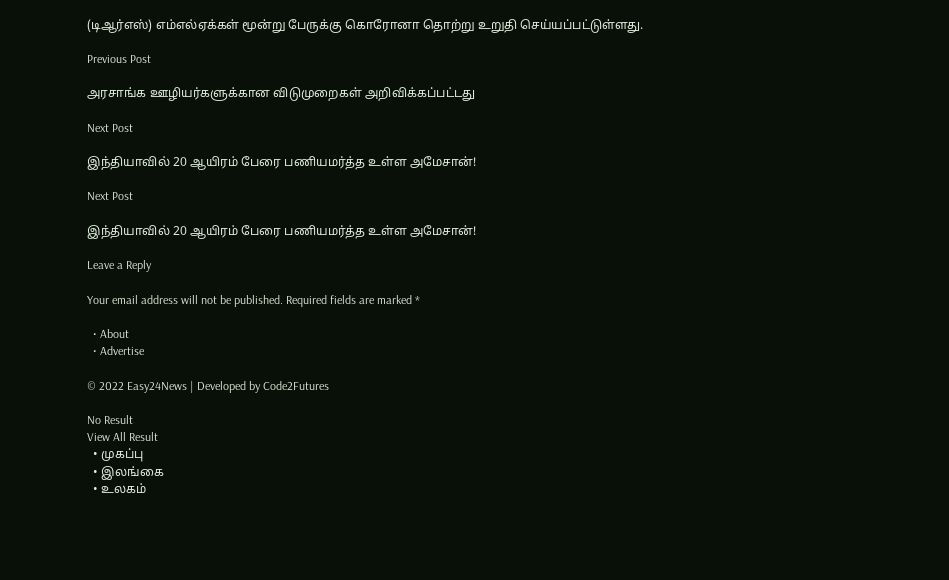(டிஆர்எஸ்) எம்எல்ஏக்கள் மூன்று பேருக்கு கொரோனா தொற்று உறுதி செய்யப்பட்டுள்ளது.

Previous Post

அரசாங்க ஊழியர்களுக்கான விடுமுறைகள் அறிவிக்கப்பட்டது

Next Post

இந்தியாவில் 20 ஆயிரம் பேரை பணியமர்த்த உள்ள அமேசான்!

Next Post

இந்தியாவில் 20 ஆயிரம் பேரை பணியமர்த்த உள்ள அமேசான்!

Leave a Reply

Your email address will not be published. Required fields are marked *

  • About
  • Advertise

© 2022 Easy24News | Developed by Code2Futures

No Result
View All Result
  • முகப்பு
  • இலங்கை
  • உலகம்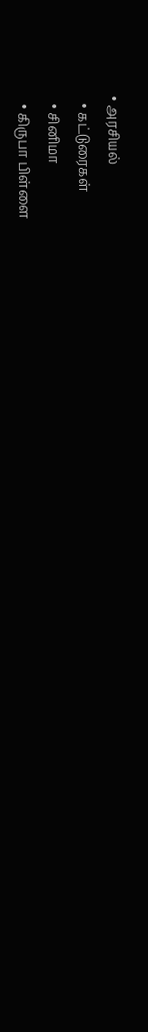• அரசியல்
  • கட்டுரைகள்
  • சினிமா
  • கிருபா பிள்ளை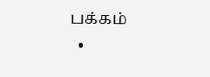பக்கம்
  •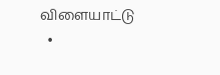விளையாட்டு
  •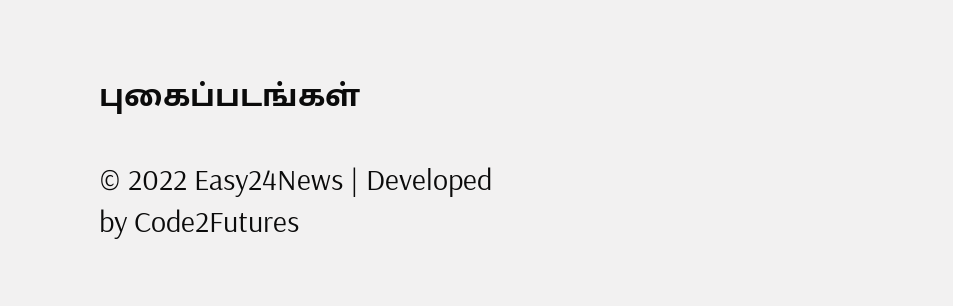புகைப்படங்கள்

© 2022 Easy24News | Developed by Code2Futures